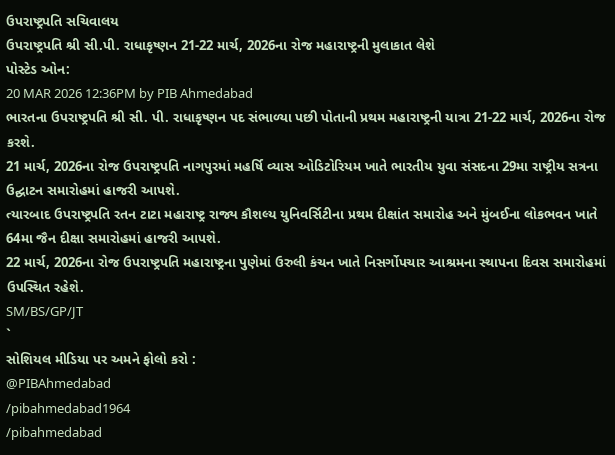ઉપરાષ્ટ્રપતિ સચિવાલય
ઉપરાષ્ટ્રપતિ શ્રી સી.પી. રાધાકૃષ્ણન 21-22 માર્ચ, 2026ના રોજ મહારાષ્ટ્રની મુલાકાત લેશે
પોસ્ટેડ ઓન:
20 MAR 2026 12:36PM by PIB Ahmedabad
ભારતના ઉપરાષ્ટ્રપતિ શ્રી સી. પી. રાધાકૃષ્ણન પદ સંભાળ્યા પછી પોતાની પ્રથમ મહારાષ્ટ્રની યાત્રા 21-22 માર્ચ, 2026ના રોજ કરશે.
21 માર્ચ, 2026ના રોજ ઉપરાષ્ટ્રપતિ નાગપુરમાં મહર્ષિ વ્યાસ ઓડિટોરિયમ ખાતે ભારતીય યુવા સંસદના 29મા રાષ્ટ્રીય સત્રના ઉદ્ઘાટન સમારોહમાં હાજરી આપશે.
ત્યારબાદ ઉપરાષ્ટ્રપતિ રતન ટાટા મહારાષ્ટ્ર રાજ્ય કૌશલ્ય યુનિવર્સિટીના પ્રથમ દીક્ષાંત સમારોહ અને મુંબઈના લોકભવન ખાતે 64મા જૈન દીક્ષા સમારોહમાં હાજરી આપશે.
22 માર્ચ, 2026ના રોજ ઉપરાષ્ટ્રપતિ મહારાષ્ટ્રના પુણેમાં ઉરુલી કંચન ખાતે નિસર્ગોપચાર આશ્રમના સ્થાપના દિવસ સમારોહમાં ઉપસ્થિત રહેશે.
SM/BS/GP/JT
`
સોશિયલ મીડિયા પર અમને ફોલો કરો :
@PIBAhmedabad
/pibahmedabad1964
/pibahmedabad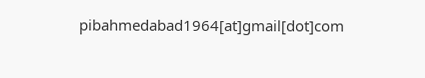pibahmedabad1964[at]gmail[dot]com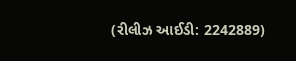(રીલીઝ આઈડી: 2242889)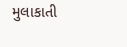મુલાકાતી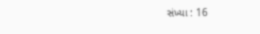સંખ્યા : 16